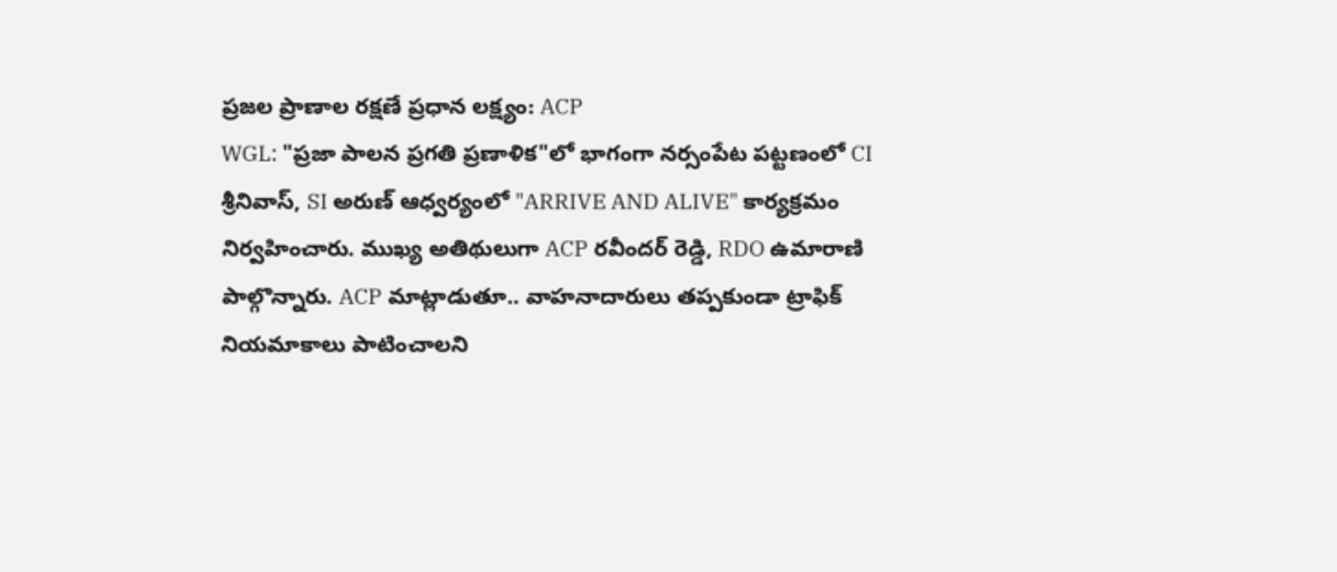ప్రజల ప్రాణాల రక్షణే ప్రధాన లక్ష్యం: ACP
WGL: "ప్రజా పాలన ప్రగతి ప్రణాళిక"లో భాగంగా నర్సంపేట పట్టణంలో CI శ్రీనివాస్, SI అరుణ్ ఆధ్వర్యంలో "ARRIVE AND ALIVE" కార్యక్రమం నిర్వహించారు. ముఖ్య అతిథులుగా ACP రవీందర్ రెడ్డి, RDO ఉమారాణి పాల్గొన్నారు. ACP మాట్లాడుతూ.. వాహనాదారులు తప్పకుండా ట్రాఫిక్ నియమాకాలు పాటించాలని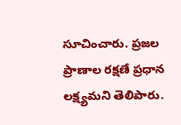సూచించారు. ప్రజల ప్రాణాల రక్షణే ప్రధాన లక్ష్యమని తెలిపారు.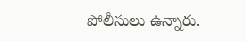పోలీసులు ఉన్నారు.